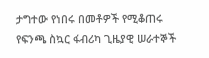ታግተው የነበሩ በመቶዎች የሚቆጠሩ የፍንጫ ስኳር ፋብሪካ ጊዜያዊ ሠራተኞች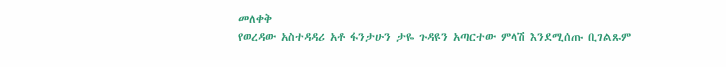መለቀቅ
የወረዳው አስተዳዳሪ አቶ ፋንታሁን ታዬ ጉዳዩን አጣርተው ምላሽ እንደሚሰጡ ቢገልጹም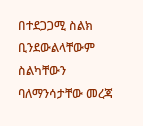በተደጋጋሚ ስልክ ቢንደውልላቸውም ስልካቸውን ባለማንሳታቸው መረጃ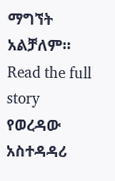ማግኘት አልቻለም።
Read the full story
የወረዳው አስተዳዳሪ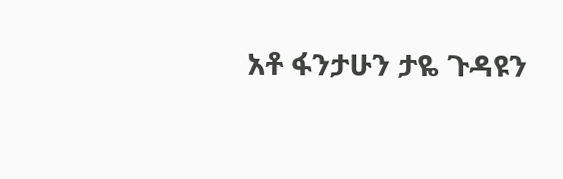አቶ ፋንታሁን ታዬ ጉዳዩን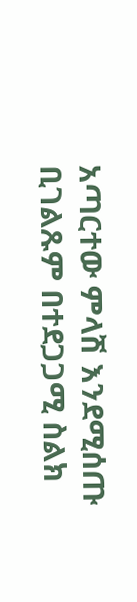አጣርተው ምላሽ እንደሚሰጡ ቢገልጹም በተደጋጋሚ ስልክ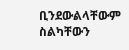ቢንደውልላቸውም ስልካቸውን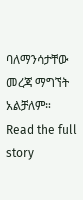ባለማንሳታቸው መረጃ ማግኘት አልቻለም።
Read the full story